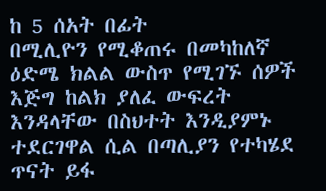ከ 5 ሰአት በፊት
በሚሊዮን የሚቆጠሩ በመካከለኛ ዕድሜ ክልል ውስጥ የሚገኙ ሰዎች እጅግ ከልክ ያለፈ ውፍረት እንዳላቸው በስህተት እንዲያምኑ ተደርገዋል ሲል በጣሊያን የተካሄደ ጥናት ይፋ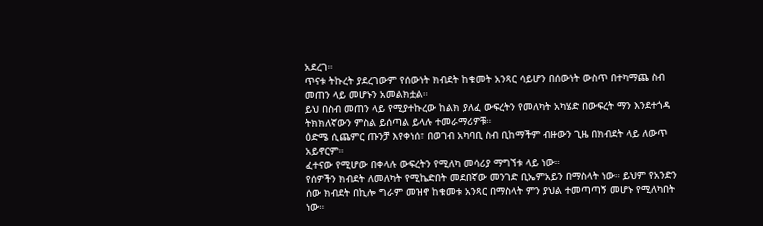አደረገ።
ጥናቱ ትኩረት ያደረገውም የሰውነት ክብደት ከቁመት አንጻር ሳይሆን በሰውነት ውስጥ በተካማጨ ስብ መጠን ላይ መሆኑን አመልክቷል።
ይህ በስብ መጠን ላይ የሚያተኩረው ከልክ ያለፈ ውፍረትን የመለካት አካሄድ በውፍረት ማን እንደተጎዳ ትክክለኛውን ምስል ይሰጣል ይላሉ ተመራማሪዎቹ።
ዕድሜ ሲጨምር ጡንቻ እየቀነሰ፣ በወገብ አካባቢ ስብ ቢከማችም ብዙውን ጊዜ በክብደት ላይ ለውጥ አይኖርም።
ፈተናው የሚሆው በቀላሉ ውፍረትን የሚለካ መሳሪያ ማግኘቱ ላይ ነው።
የሰዎችን ክብደት ለመለካት የሚኬድበት መደበኛው መንገድ ቢኤምአይን በማስላት ነው። ይህም የአንድን ሰው ክብደት በኪሎ ግራም መዝኖ ከቁመቱ አንጻር በማስላት ምን ያህል ተመጣጣኝ መሆኑ የሚለካበት ነው።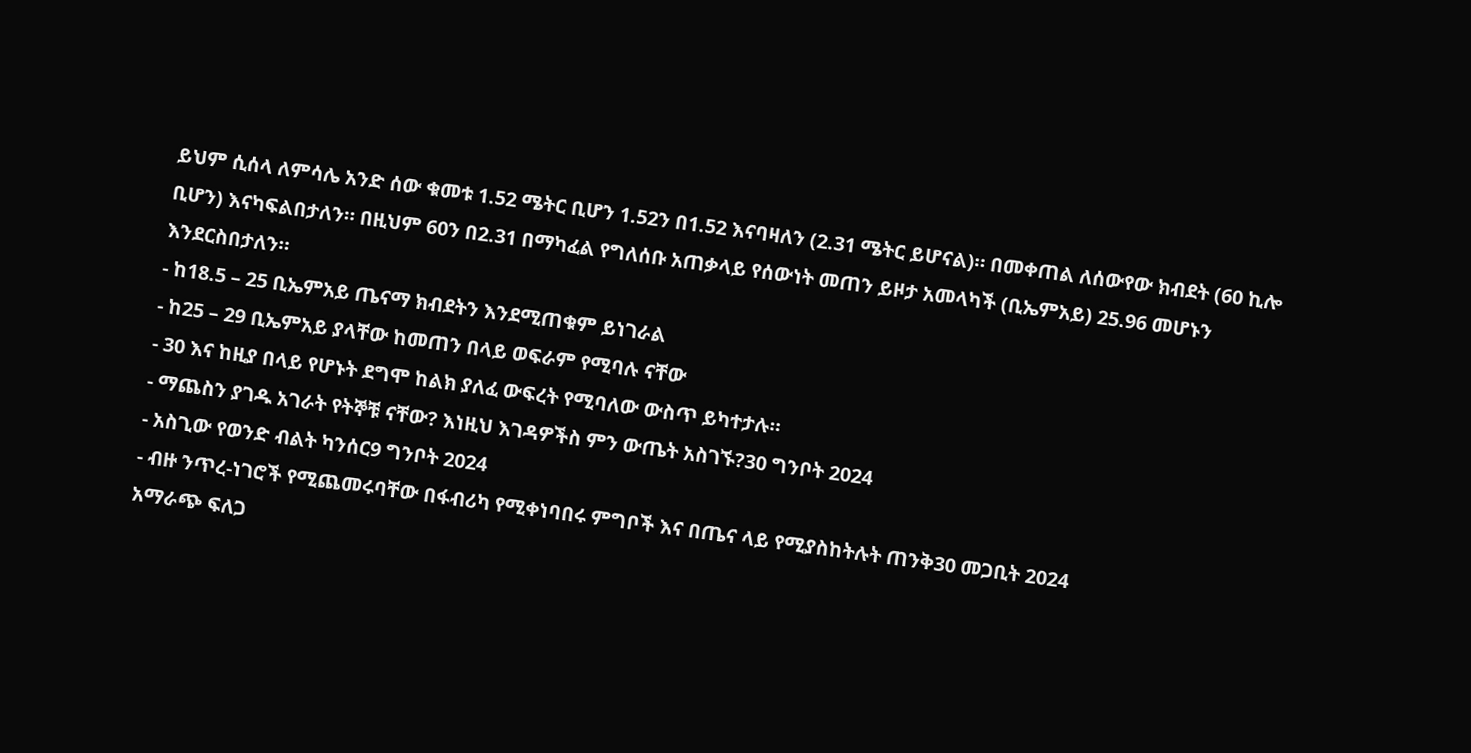ይህም ሲሰላ ለምሳሌ አንድ ሰው ቁመቱ 1.52 ሜትር ቢሆን 1.52ን በ1.52 እናባዛለን (2.31 ሜትር ይሆናል)። በመቀጠል ለሰውየው ክብደት (60 ኪሎ ቢሆን) እናካፍልበታለን። በዚህም 60ን በ2.31 በማካፈል የግለሰቡ አጠቃላይ የሰውነት መጠን ይዞታ አመላካች (ቢኤምአይ) 25.96 መሆኑን እንደርስበታለን።
- ከ18.5 – 25 ቢኤምአይ ጤናማ ክብደትን እንደሚጠቁም ይነገራል
- ከ25 – 29 ቢኤምአይ ያላቸው ከመጠን በላይ ወፍራም የሚባሉ ናቸው
- 30 እና ከዚያ በላይ የሆኑት ደግሞ ከልክ ያለፈ ውፍረት የሚባለው ውስጥ ይካተታሉ።
- ማጨስን ያገዱ አገራት የትኞቹ ናቸው? እነዚህ እገዳዎችስ ምን ውጤት አስገኙ?30 ግንቦት 2024
- አስጊው የወንድ ብልት ካንሰር9 ግንቦት 2024
- ብዙ ንጥረ-ነገሮች የሚጨመሩባቸው በፋብሪካ የሚቀነባበሩ ምግቦች እና በጤና ላይ የሚያስከትሉት ጠንቅ30 መጋቢት 2024
አማራጭ ፍለጋ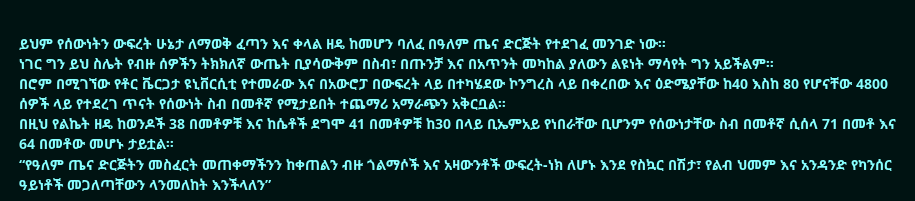ይህም የሰውነትን ውፍረት ሁኔታ ለማወቅ ፈጣን እና ቀላል ዘዴ ከመሆን ባለፈ በዓለም ጤና ድርጅት የተደገፈ መንገድ ነው።
ነገር ግን ይህ ስሌት የብዙ ሰዎችን ትክክለኛ ውጤት ቢያሳውቅም በስብ፣ በጡንቻ እና በአጥንት መካከል ያለውን ልዩነት ማሳየት ግን አይችልም።
በሮም በሚገኘው የቶር ቬርጋታ ዩኒቨርሲቲ የተመራው እና በአውሮፓ በውፍረት ላይ በተካሄደው ኮንግረስ ላይ በቀረበው እና ዕድሜያቸው ከ40 እስከ 80 የሆናቸው 4800 ሰዎች ላይ የተደረገ ጥናት የሰውነት ስብ በመቶኛ የሚታይበት ተጨማሪ አማራጭን አቅርቧል።
በዚህ የልኬት ዘዴ ከወንዶች 38 በመቶዎቹ እና ከሴቶች ደግሞ 41 በመቶዎቹ ከ30 በላይ ቢኤምአይ የነበራቸው ቢሆንም የሰውነታቸው ስብ በመቶኛ ሲሰላ 71 በመቶ እና 64 በመቶው መሆኑ ታይቷል።
“የዓለም ጤና ድርጅትን መስፈርት መጠቀማችንን ከቀጠልን ብዙ ጎልማሶች እና አዛውንቶች ውፍረት-ነክ ለሆኑ እንደ የስኳር በሽታ፣ የልብ ህመም እና አንዳንድ የካንሰር ዓይነቶች መጋለጣቸውን ላንመለከት እንችላለን”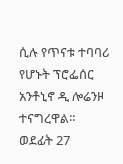ሲሉ የጥናቱ ተባባሪ የሆኑት ፕሮፌሰር አንቶኒኖ ዲ ሎሬንዞ ተናግረዋል።
ወደፊት 27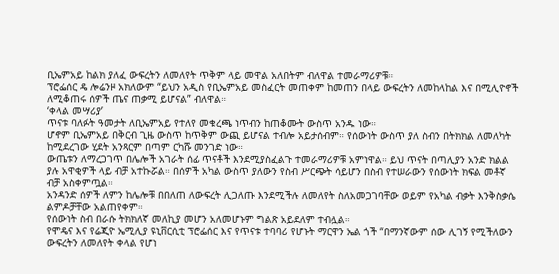ቢኤምአይ ከልክ ያለፈ ውፍረትን ለመለየት ጥቅም ላይ መዋል አለበትም ብለዋል ተመራማሪዎቹ።
ፕሮፌሰር ዴ ሎሬንዞ አክለውም “ይህን አዲስ የቢኤምአይ መስፈርት መጠቀም ከመጠን በላይ ውፍረትን ለመከላከል እና በሚሊዮኖች ለሚቆጠሩ ሰዎች ጤና ጠቃሚ ይሆናል” ብለዋል።
‘ቀላል መሣሪያ’
ጥናቱ ባለፉት ዓመታት ለቢኤምአይ የተለየ መቁረጫ ነጥብን ከጠቆሙት ውስጥ አንዱ ነው።
ሆኖም ቢኤምአይ በቅርብ ጊዜ ውስጥ ከጥቅም ውጪ ይሆናል ተብሎ አይታሰብም። የሰውነት ውስጥ ያለ ስብን በትክክል ለመለካት ከሚደረገው ሂደት አንጻርም በጣም ርካሹ መንገድ ነው።
ውጤቱን ለማረጋገጥ በሌሎች አገራት ሰፊ ጥናቶች እንደሚያስፈልጉ ተመራማሪዎቹ አምነዋል። ይህ ጥናት በጣሊያን አንድ ክልል ያሉ አዋቂዎች ላይ ብቻ አተኩሯል። በሰዎች አካል ውስጥ ያለውን የስብ ሥርጭት ሳይሆን በስብ የተሠራውን የሰውነት ክፍል መቶኛ ብቻ አስቀምጧል።
አንዳንድ ሰዎች ለምን ከሌሎቹ በበለጠ ለውፍረት ሊጋለጡ እንደሚችሉ ለመለየት ስለአመጋገባቸው ወይም የአካል ብቃት እንቅስቃሴ ልምዶቻቸው አልጠየቀም።
የሰውነት ስብ በራሱ ትክክለኛ መለኪያ መሆን አለመሆኑም ግልጽ አይደለም ተብሏል።
የሞዴና እና የሬጂዮ ኤሚሊያ ዩኒቨርሲቲ ፕሮፌሰር እና የጥናቱ ተባባሪ የሆኑት ማርዋን ኤል ጎች “በማንኛውም ሰው ሊገኝ የሚችለውን ውፍረትን ለመለየት ቀላል የሆነ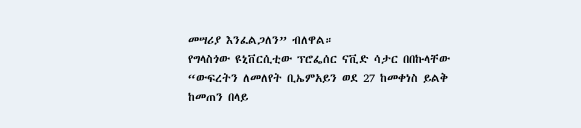መሣሪያ እንፈልጋለን” ብለዋል።
የግላስጎው ዩኒቨርሲቲው ፕሮፌሰር ናቪድ ሳታር በበኩላቸው “ውፍረትን ለመለየት ቢኤምአይን ወደ 27 ከመቀነስ ይልቅ ከመጠን በላይ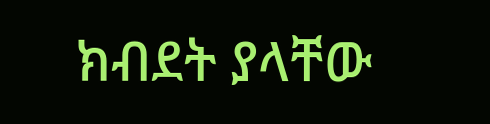ክብደት ያላቸው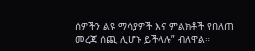ሰዎችን ልዩ ማሳያዎች እና ምልክቶች የበለጠ መረጃ ሰጪ ሊሆኑ ይችላሉ” ብለዋል።